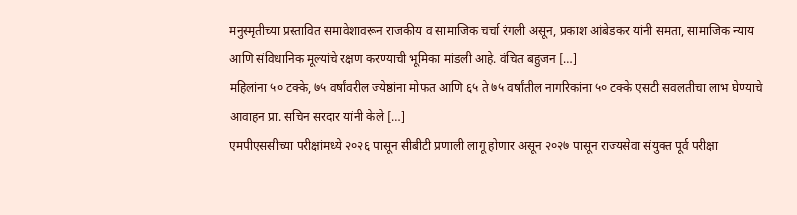मनुस्मृतीच्या प्रस्तावित समावेशावरून राजकीय व सामाजिक चर्चा रंगली असून, प्रकाश आंबेडकर यांनी समता, सामाजिक न्याय आणि संविधानिक मूल्यांचे रक्षण करण्याची भूमिका मांडली आहे. वंचित बहुजन […]
महिलांना ५० टक्के, ७५ वर्षांवरील ज्येष्ठांना मोफत आणि ६५ ते ७५ वर्षांतील नागरिकांना ५० टक्के एसटी सवलतीचा लाभ घेण्याचे आवाहन प्रा. सचिन सरदार यांनी केले […]
एमपीएससीच्या परीक्षांमध्ये २०२६ पासून सीबीटी प्रणाली लागू होणार असून २०२७ पासून राज्यसेवा संयुक्त पूर्व परीक्षा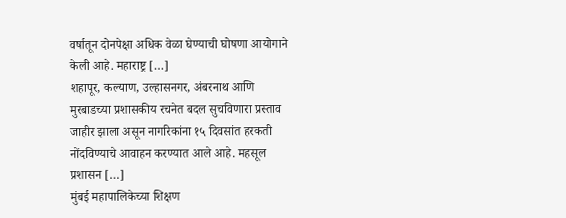वर्षातून दोनपेक्षा अधिक वेळा घेण्याची घोषणा आयोगाने केली आहे. महाराष्ट्र […]
शहापूर, कल्याण, उल्हासनगर, अंबरनाथ आणि मुरबाडच्या प्रशासकीय रचनेत बदल सुचविणारा प्रस्ताव जाहीर झाला असून नागरिकांना १५ दिवसांत हरकती नोंदविण्याचे आवाहन करण्यात आले आहे. महसूल प्रशासन […]
मुंबई महापालिकेच्या शिक्षण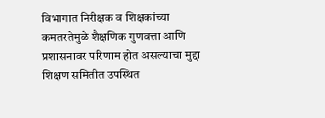विभागात निरीक्षक व शिक्षकांच्या कमतरतेमुळे शैक्षणिक गुणवत्ता आणि प्रशासनावर परिणाम होत असल्याचा मुद्दा शिक्षण समितीत उपस्थित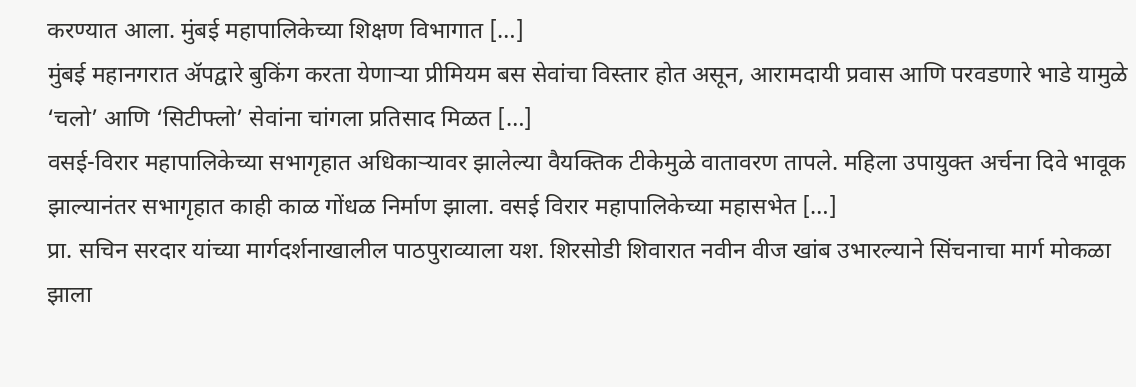करण्यात आला. मुंबई महापालिकेच्या शिक्षण विभागात […]
मुंबई महानगरात ॲपद्वारे बुकिंग करता येणाऱ्या प्रीमियम बस सेवांचा विस्तार होत असून, आरामदायी प्रवास आणि परवडणारे भाडे यामुळे ‘चलो’ आणि ‘सिटीफ्लो’ सेवांना चांगला प्रतिसाद मिळत […]
वसई-विरार महापालिकेच्या सभागृहात अधिकाऱ्यावर झालेल्या वैयक्तिक टीकेमुळे वातावरण तापले. महिला उपायुक्त अर्चना दिवे भावूक झाल्यानंतर सभागृहात काही काळ गोंधळ निर्माण झाला. वसई विरार महापालिकेच्या महासभेत […]
प्रा. सचिन सरदार यांच्या मार्गदर्शनाखालील पाठपुराव्याला यश. शिरसोडी शिवारात नवीन वीज खांब उभारल्याने सिंचनाचा मार्ग मोकळा झाला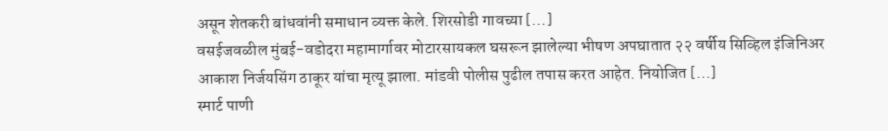असून शेतकरी बांधवांनी समाधान व्यक्त केले. शिरसोडी गावच्या […]
वसईजवळील मुंबई-वडोदरा महामार्गावर मोटारसायकल घसरून झालेल्या भीषण अपघातात २२ वर्षीय सिव्हिल इंजिनिअर आकाश निर्जयसिंग ठाकूर यांचा मृत्यू झाला. मांडवी पोलीस पुढील तपास करत आहेत. नियोजित […]
स्मार्ट पाणी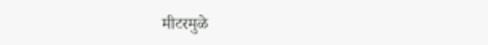मीटरमुळे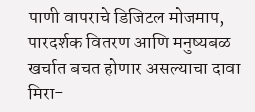पाणी वापराचे डिजिटल मोजमाप, पारदर्शक वितरण आणि मनुष्यबळ खर्चात बचत होणार असल्याचा दावा मिरा-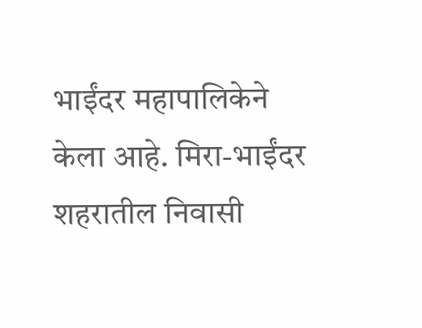भाईंदर महापालिकेने केला आहे. मिरा-भाईंदर शहरातील निवासी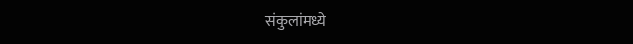संकुलांमध्ये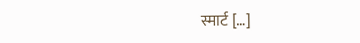स्मार्ट […]